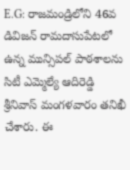E.G: రాజమండ్రిలోని 46వ డివిజన్ రామదాసుపేటలో ఉన్న మున్సిపల్ పాఠశాలను సిటీ ఎమ్మెల్యే ఆదిరెడ్డి శ్రీనివాస్ మంగళవారం తనిఖీ చేశారు. ఈ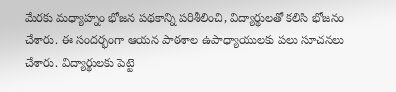మేరకు మధ్యాహ్నం భోజన పథకాన్ని పరిశీలించి, విద్యార్థులతో కలిసి భోజనం చేశారు. ఈ సందర్భంగా ఆయన పాఠశాల ఉపాధ్యాయులకు పలు సూచనలు చేశారు. విద్యార్థులకు పెట్టె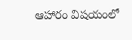ఆహారం విషయంలో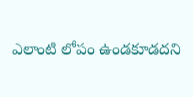ఎలాంటి లోపం ఉండకూడదని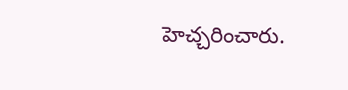హెచ్చరించారు.